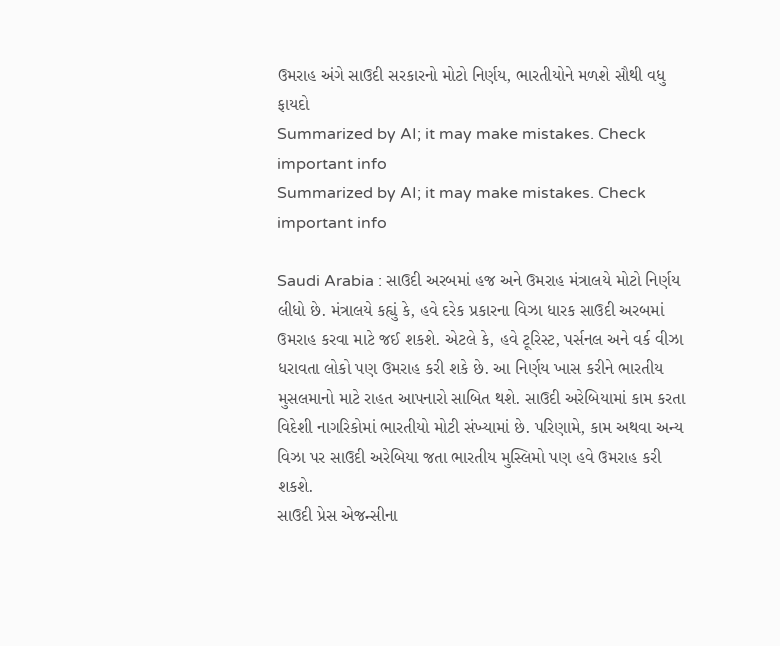ઉમરાહ અંગે સાઉદી સરકારનો મોટો નિર્ણય, ભારતીયોને મળશે સૌથી વધુ ફાયદો
Summarized by AI; it may make mistakes. Check important info
Summarized by AI; it may make mistakes. Check important info

Saudi Arabia : સાઉદી અરબમાં હજ અને ઉમરાહ મંત્રાલયે મોટો નિર્ણય લીધો છે. મંત્રાલયે કહ્યું કે, હવે દરેક પ્રકારના વિઝા ધારક સાઉદી અરબમાં ઉમરાહ કરવા માટે જઈ શકશે. એટલે કે, હવે ટૂરિસ્ટ, પર્સનલ અને વર્ક વીઝા ધરાવતા લોકો પણ ઉમરાહ કરી શકે છે. આ નિર્ણય ખાસ કરીને ભારતીય મુસલમાનો માટે રાહત આપનારો સાબિત થશે. સાઉદી અરેબિયામાં કામ કરતા વિદેશી નાગરિકોમાં ભારતીયો મોટી સંખ્યામાં છે. પરિણામે, કામ અથવા અન્ય વિઝા પર સાઉદી અરેબિયા જતા ભારતીય મુસ્લિમો પણ હવે ઉમરાહ કરી શકશે.
સાઉદી પ્રેસ એજન્સીના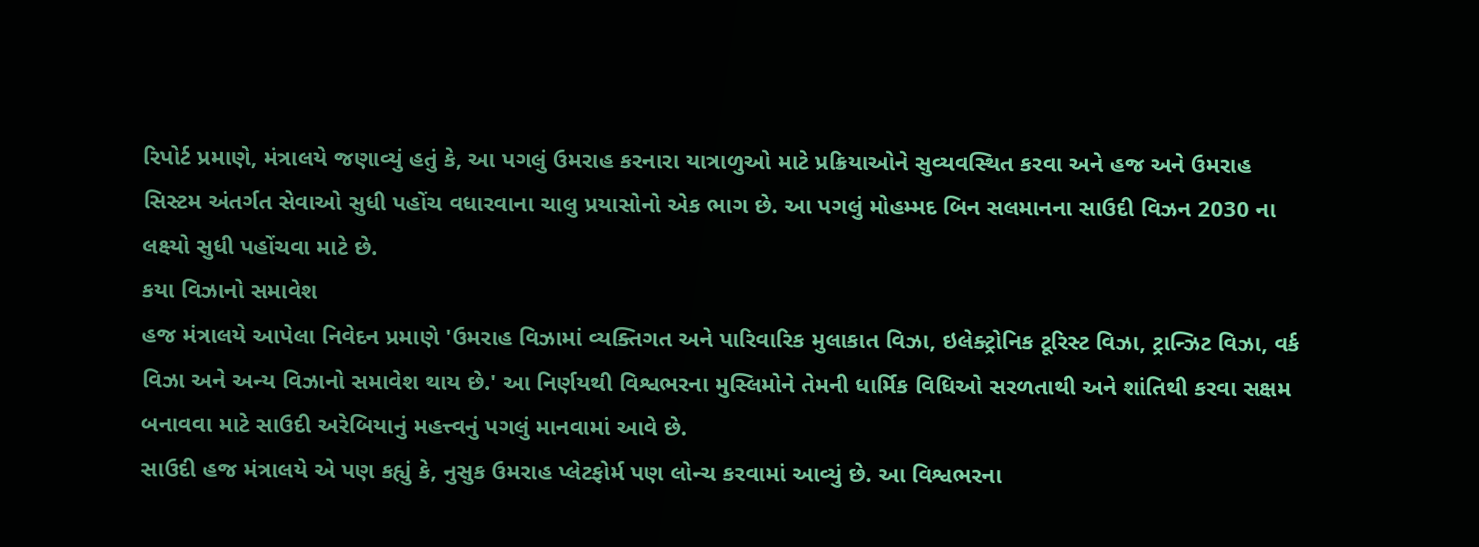રિપોર્ટ પ્રમાણે, મંત્રાલયે જણાવ્યું હતું કે, આ પગલું ઉમરાહ કરનારા યાત્રાળુઓ માટે પ્રક્રિયાઓને સુવ્યવસ્થિત કરવા અને હજ અને ઉમરાહ સિસ્ટમ અંતર્ગત સેવાઓ સુધી પહોંચ વધારવાના ચાલુ પ્રયાસોનો એક ભાગ છે. આ પગલું મોહમ્મદ બિન સલમાનના સાઉદી વિઝન 2030 ના લક્ષ્યો સુધી પહોંચવા માટે છે.
કયા વિઝાનો સમાવેશ
હજ મંત્રાલયે આપેલા નિવેદન પ્રમાણે 'ઉમરાહ વિઝામાં વ્યક્તિગત અને પારિવારિક મુલાકાત વિઝા, ઇલેક્ટ્રોનિક ટૂરિસ્ટ વિઝા, ટ્રાન્ઝિટ વિઝા, વર્ક વિઝા અને અન્ય વિઝાનો સમાવેશ થાય છે.' આ નિર્ણયથી વિશ્વભરના મુસ્લિમોને તેમની ધાર્મિક વિધિઓ સરળતાથી અને શાંતિથી કરવા સક્ષમ બનાવવા માટે સાઉદી અરેબિયાનું મહત્ત્વનું પગલું માનવામાં આવે છે.
સાઉદી હજ મંત્રાલયે એ પણ કહ્યું કે, નુસુક ઉમરાહ પ્લેટફોર્મ પણ લોન્ચ કરવામાં આવ્યું છે. આ વિશ્વભરના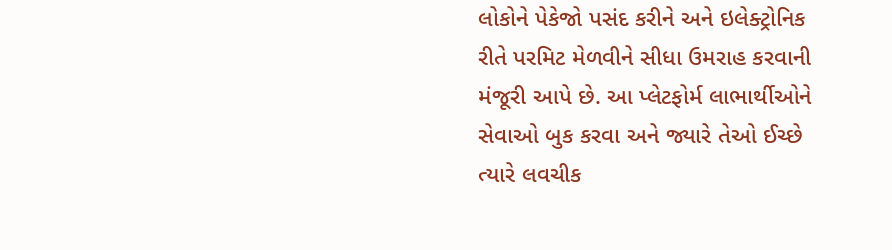લોકોને પેકેજો પસંદ કરીને અને ઇલેક્ટ્રોનિક રીતે પરમિટ મેળવીને સીધા ઉમરાહ કરવાની મંજૂરી આપે છે. આ પ્લેટફોર્મ લાભાર્થીઓને સેવાઓ બુક કરવા અને જ્યારે તેઓ ઈચ્છે ત્યારે લવચીક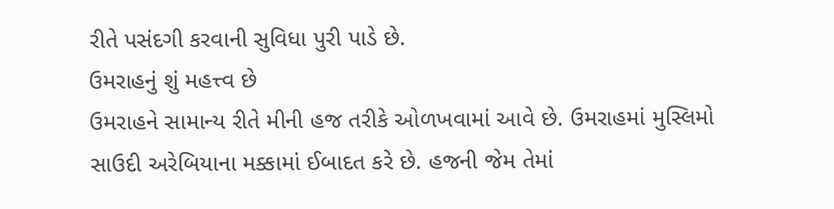રીતે પસંદગી કરવાની સુવિધા પુરી પાડે છે.
ઉમરાહનું શું મહત્ત્વ છે
ઉમરાહને સામાન્ય રીતે મીની હજ તરીકે ઓળખવામાં આવે છે. ઉમરાહમાં મુસ્લિમો સાઉદી અરેબિયાના મક્કામાં ઈબાદત કરે છે. હજની જેમ તેમાં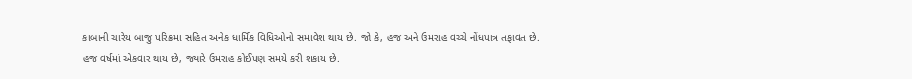કાબાની ચારેય બાજુ પરિક્રમા સહિત અનેક ધાર્મિક વિધિઓનો સમાવેશ થાય છે. જો કે, હજ અને ઉમરાહ વચ્ચે નોંધપાત્ર તફાવત છે. હજ વર્ષમાં એકવાર થાય છે, જ્યારે ઉમરાહ કોઈપણ સમયે કરી શકાય છે.